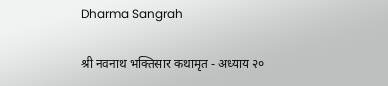Dharma Sangrah

श्री नवनाथ भक्तिसार कथामृत - अध्याय २०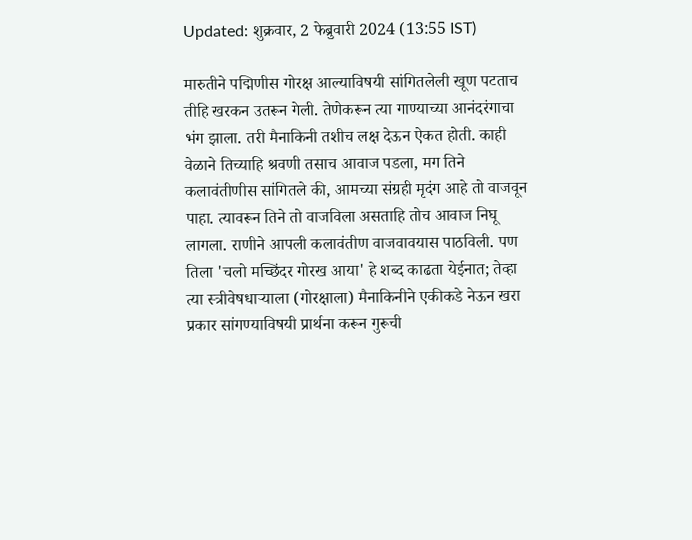Updated: शुक्रवार, 2 फेब्रुवारी 2024 (13:55 IST)

मारुतीने पद्मिणीस गोरक्ष आल्याविषयी सांगितलेली खूण पटताच तीहि खरकन उतरून गेली. तेणेकरून त्या गाण्याच्या आनंदरंगाचा भंग झाला. तरी मैनाकिनी तशीच लक्ष देऊन ऐकत होती. काही वेळाने तिच्याहि श्रवणी तसाच आवाज पडला, मग तिने कलावंतीणीस सांगितले की, आमच्या संग्रही मृदंग आहे तो वाजवून पाहा. त्यावरून तिने तो वाजविला असताहि तोच आवाज निघू लागला. राणीने आपली कलावंतीण वाजवावयास पाठविली. पण तिला 'चलो मच्छिंदर गोरख आया' हे शब्द काढता येईनात; तेव्हा त्या स्त्रीवेषधार्‍याला (गोरक्षाला) मैनाकिनीने एकीकडे नेऊन खरा प्रकार सांगण्याविषयी प्रार्थना करून गुरूची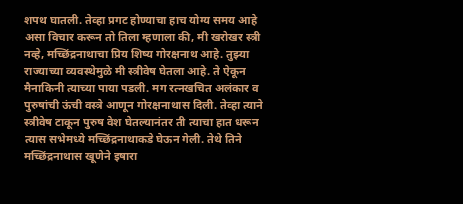शपथ घातली. तेव्हा प्रगट होण्याचा हाच योग्य समय आहे असा विचार करून तो तिला म्हणाला की, मी खरोखर स्त्री नव्हे, मच्छिंद्रनाथाचा प्रिय शिष्य गोरक्षनाथ आहे. तुझ्या राज्याच्या व्यवस्थेमुळे मी स्त्रीवेष घेतला आहे. ते ऐकून मैनाकिनी त्याच्या पाया पडली. मग रत्‍नखचित अलंकार व पुरुषांची ऊंची वस्त्रे आणून गोरक्षनाथास दिली. तेव्हा त्याने स्त्रीवेष टाकून पुरुष वेश घेतल्यानंतर ती त्याचा हात धरून त्यास सभेमध्ये मच्छिंद्रनाथाकडे घेऊन गेली. तेथे तिने मच्छिंद्रनाथास खूणेने इषारा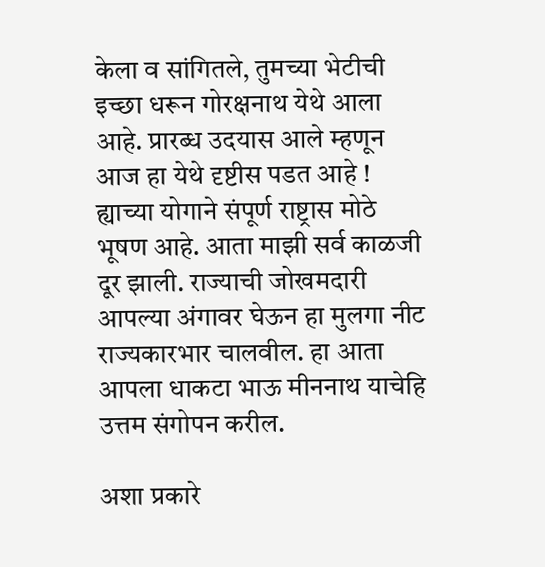केला व सांगितले, तुमच्या भेटीची इच्छा धरून गोरक्षनाथ येथे आला आहे. प्रारब्ध उदयास आले म्हणून आज हा येथे दृष्टीस पडत आहे ! ह्याच्या योगाने संपूर्ण राष्ट्रास मोठे भूषण आहे. आता माझी सर्व काळजी दूर झाली. राज्याची जोखमदारी आपल्या अंगावर घेऊन हा मुलगा नीट राज्यकारभार चालवील. हा आता आपला धाकटा भाऊ मीननाथ याचेहि उत्तम संगोपन करील.

अशा प्रकारे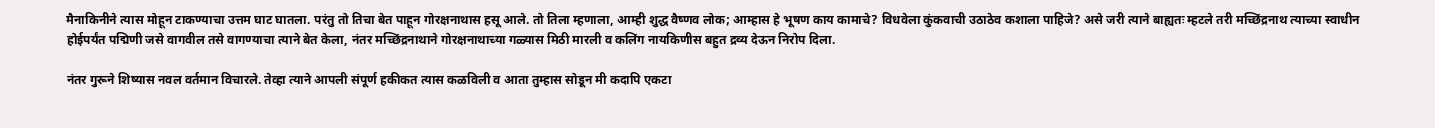मैनाकिनीने त्यास मोहून टाकण्याचा उत्तम घाट घातला. परंतु तो तिचा बेत पाहून गोरक्षनाथास हसू आले. तो तिला म्हणाला, आम्ही शुद्ध वैष्णव लोक; आम्हास हे भूषण काय कामाचे? विधवेला कुंकवाची उठाठेव कशाला पाहिजे? असे जरी त्याने बाह्यतः म्हटले तरी मच्छिंद्रनाथ त्याच्या स्वाधीन होईपर्यंत पद्मिणी जसे वागवील तसे वागण्याचा त्याने बेत केला, नंतर मच्छिंद्रनाथाने गोरक्षनाथाच्या गळ्यास मिठी मारली व कलिंग नायकिणीस बहुत द्रव्य देऊन निरोप दिला.

नंतर गुरूने शिष्यास नवल वर्तमान विचारले. तेव्हा त्याने आपली संपूर्ण हकीकत त्यास कळविली व आता तुम्हास सोडून मी कदापि एकटा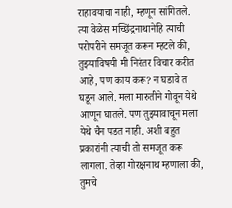राहावयाचा नाही, म्हणून सांगितले. त्या वेळेस मच्छिंद्रनाथानेहि त्याची परोपरीने समजूत करून म्हटले की, तुझ्याविषयी मी निरंतर विचार करीत आहे, पण काय करू? न घडावे त घडून आले. मला मारुतीने गोवून येथे आणून घातले. पण तुझ्यावाचून मला येथे चैन पडत नाही. अशी बहुत प्रकारांनी त्याची तो समजूत करू लागला. तेव्हा गोरक्षनाथ म्हणाला की, तुमचे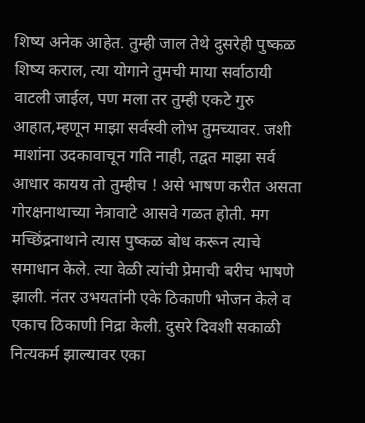शिष्य अनेक आहेत. तुम्ही जाल तेथे दुसरेही पुष्कळ शिष्य कराल, त्या योगाने तुमची माया सर्वाठायी वाटली जाईल, पण मला तर तुम्ही एकटे गुरु आहात,म्हणून माझा सर्वस्वी लोभ तुमच्यावर. जशी माशांना उदकावाचून गति नाही, तद्वत माझा सर्व आधार कायय तो तुम्हीच ! असे भाषण करीत असता गोरक्षनाथाच्या नेत्रावाटे आसवे गळत होती. मग मच्छिंद्रनाथाने त्यास पुष्कळ बोध करून त्याचे समाधान केले. त्या वेळी त्यांची प्रेमाची बरीच भाषणे झाली. नंतर उभयतांनी एके ठिकाणी भोजन केले व एकाच ठिकाणी निद्रा केली. दुसरे दिवशी सकाळी नित्यकर्म झाल्यावर एका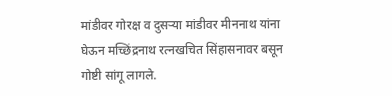मांडीवर गोरक्ष व दुसर्‍या मांडीवर मीननाथ यांना घेऊन मच्छिंद्रनाथ रत्नखचित सिंहासनावर बसून गोष्टी सांगू लागले.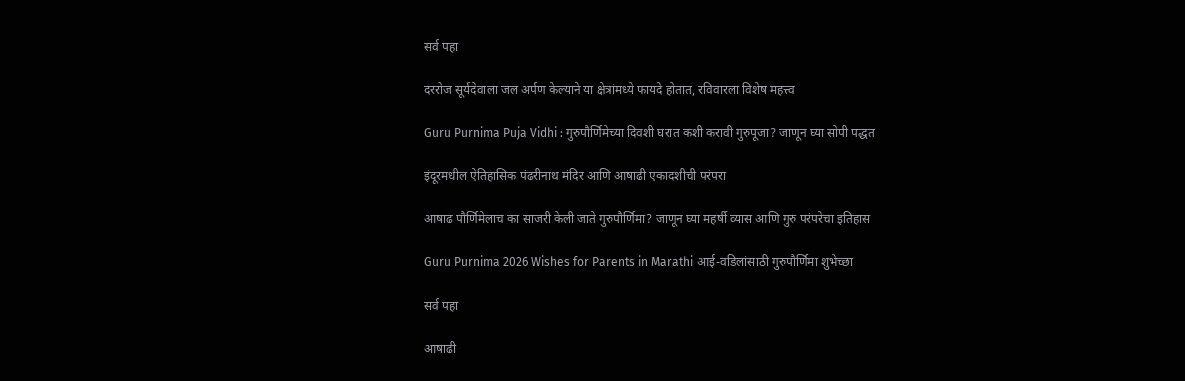सर्व पहा

दररोज सूर्यदेवाला जल अर्पण केल्याने या क्षेत्रांमध्ये फायदे होतात, रविवारला विशेष महत्त्व

Guru Purnima Puja Vidhi : गुरुपौर्णिमेच्या दिवशी घरात कशी करावी गुरुपूजा? जाणून घ्या सोपी पद्धत

इंदूरमधील ऐतिहासिक पंढरीनाथ मंदिर आणि आषाढी एकादशीची परंपरा

आषाढ पौर्णिमेलाच का साजरी केली जाते गुरुपौर्णिमा? जाणून घ्या महर्षी व्यास आणि गुरु परंपरेचा इतिहास

Guru Purnima 2026 Wishes for Parents in Marathi आई-वडिलांसाठी गुरुपौर्णिमा शुभेच्छा

सर्व पहा

आषाढी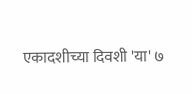एकादशीच्या दिवशी 'या' ७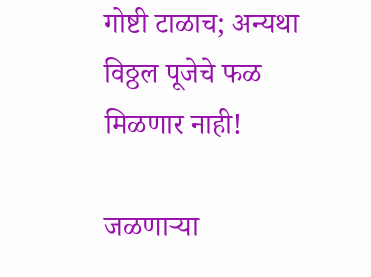गोष्टी टाळाच; अन्यथा विठ्ठल पूजेचे फळ मिळणार नाही!

जळणाऱ्या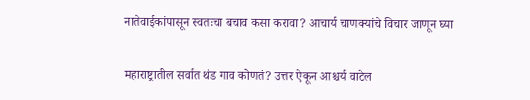नातेवाईकांपासून स्वतःचा बचाव कसा करावा? आचार्य चाणक्यांचे विचार जाणून घ्या

महाराष्ट्रातील सर्वात थंड गाव कोणतं? उत्तर ऐकून आश्चर्य वाटेल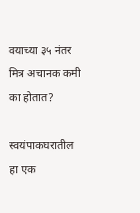वयाच्या ३५ नंतर मित्र अचानक कमी का होतात?

स्वयंपाकघरातील हा एक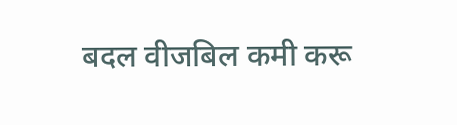बदल वीजबिल कमी करू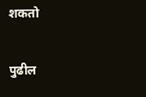शकतो

पुढील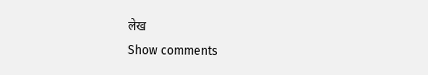लेख
Show comments